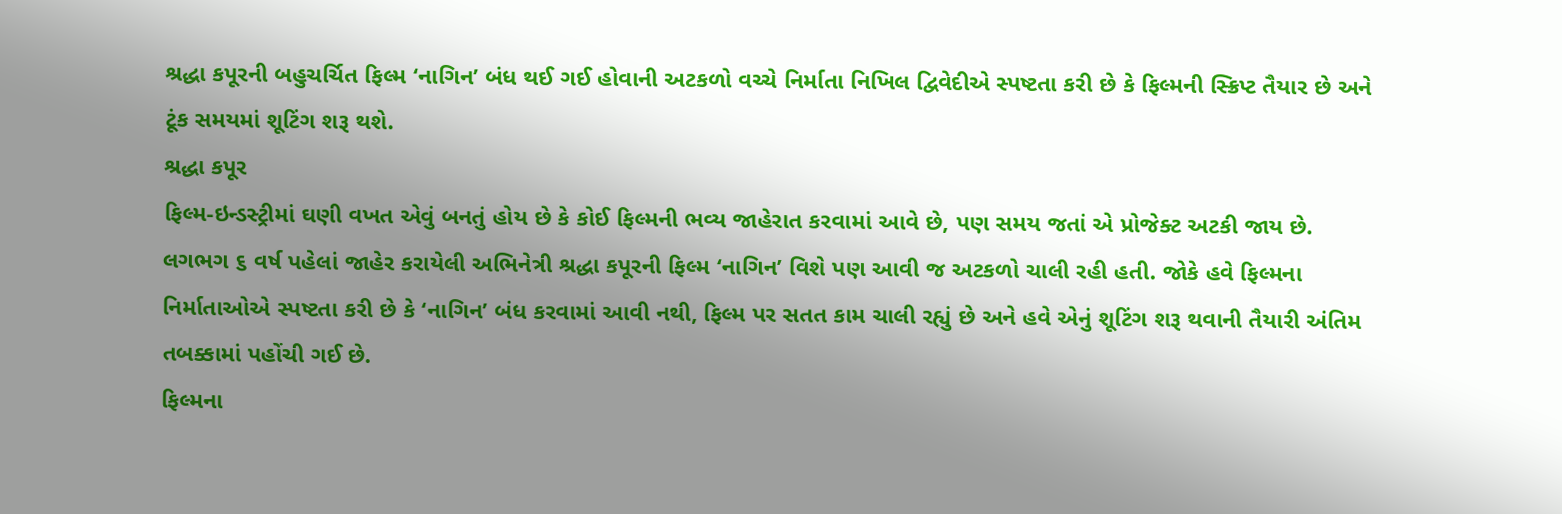શ્રદ્ધા કપૂરની બહુચર્ચિત ફિલ્મ ‘નાગિન’ બંધ થઈ ગઈ હોવાની અટકળો વચ્ચે નિર્માતા નિખિલ દ્વિવેદીએ સ્પષ્ટતા કરી છે કે ફિલ્મની સ્ક્રિપ્ટ તૈયાર છે અને ટૂંક સમયમાં શૂટિંગ શરૂ થશે.
શ્રદ્ધા કપૂર
ફિલ્મ-ઇન્ડસ્ટ્રીમાં ઘણી વખત એવું બનતું હોય છે કે કોઈ ફિલ્મની ભવ્ય જાહેરાત કરવામાં આવે છે, પણ સમય જતાં એ પ્રોજેક્ટ અટકી જાય છે. લગભગ ૬ વર્ષ પહેલાં જાહેર કરાયેલી અભિનેત્રી શ્રદ્ધા કપૂરની ફિલ્મ ‘નાગિન’ વિશે પણ આવી જ અટકળો ચાલી રહી હતી. જોકે હવે ફિલ્મના નિર્માતાઓએ સ્પષ્ટતા કરી છે કે ‘નાગિન’ બંધ કરવામાં આવી નથી, ફિલ્મ પર સતત કામ ચાલી રહ્યું છે અને હવે એનું શૂટિંગ શરૂ થવાની તૈયારી અંતિમ તબક્કામાં પહોંચી ગઈ છે.
ફિલ્મના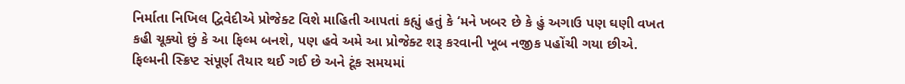નિર્માતા નિખિલ દ્વિવેદીએ પ્રોજેક્ટ વિશે માહિતી આપતાં કહ્યું હતું કે ‘મને ખબર છે કે હું અગાઉ પણ ઘણી વખત કહી ચૂક્યો છું કે આ ફિલ્મ બનશે, પણ હવે અમે આ પ્રોજેક્ટ શરૂ કરવાની ખૂબ નજીક પહોંચી ગયા છીએ. ફિલ્મની સ્ક્રિપ્ટ સંપૂર્ણ તૈયાર થઈ ગઈ છે અને ટૂંક સમયમાં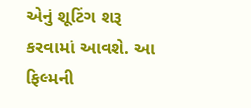એનું શૂટિંગ શરૂ કરવામાં આવશે. આ ફિલ્મની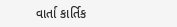વાર્તા કાર્તિક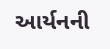આર્યનની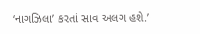‘નાગઝિલા’ કરતાં સાવ અલગ હશે.’